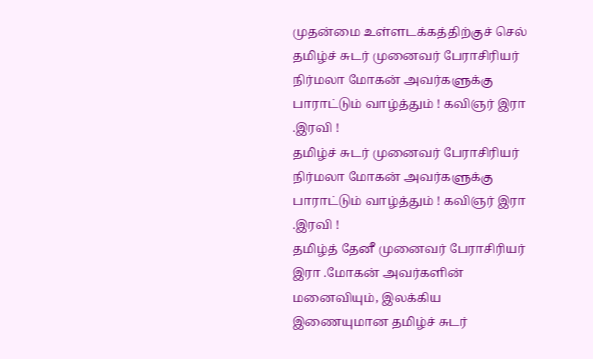முதன்மை உள்ளடக்கத்திற்குச் செல்
தமிழ்ச் சுடர் முனைவர் பேராசிரியர் நிர்மலா மோகன் அவர்களுக்கு பாராட்டும் வாழ்த்தும் ! கவிஞர் இரா .இரவி !
தமிழ்ச் சுடர் முனைவர் பேராசிரியர் நிர்மலா மோகன் அவர்களுக்கு பாராட்டும் வாழ்த்தும் ! கவிஞர் இரா .இரவி !
தமிழ்த் தேனீ முனைவர் பேராசிரியர் இரா .மோகன் அவர்களின் மனைவியும், இலக்கிய இணையுமான தமிழ்ச் சுடர்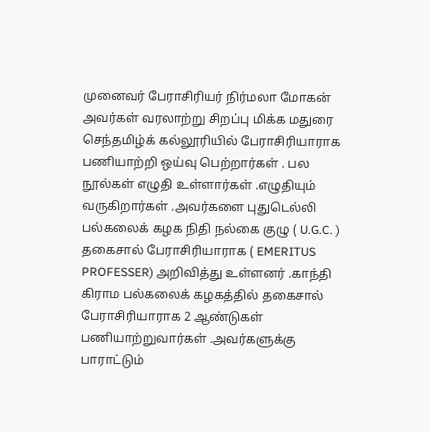முனைவர் பேராசிரியர் நிர்மலா மோகன் அவர்கள் வரலாற்று சிறப்பு மிக்க மதுரை செந்தமிழ்க் கல்லூரியில் பேராசிரியாராக பணியாற்றி ஒய்வு பெற்றார்கள் . பல நூல்கள் எழுதி உள்ளார்கள் .எழுதியும் வருகிறார்கள் .அவர்களை புதுடெல்லி பல்கலைக் கழக நிதி நல்கை குழு ( U.G.C. ) தகைசால் பேராசிரியாராக ( EMERITUS PROFESSER) அறிவித்து உள்ளனர் .காந்தி கிராம பல்கலைக் கழகத்தில் தகைசால் பேராசிரியாராக 2 ஆண்டுகள் பணியாற்றுவார்கள் .அவர்களுக்கு பாராட்டும்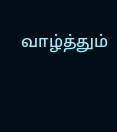வாழ்த்தும்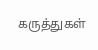கருத்துகள்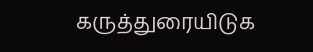கருத்துரையிடுக